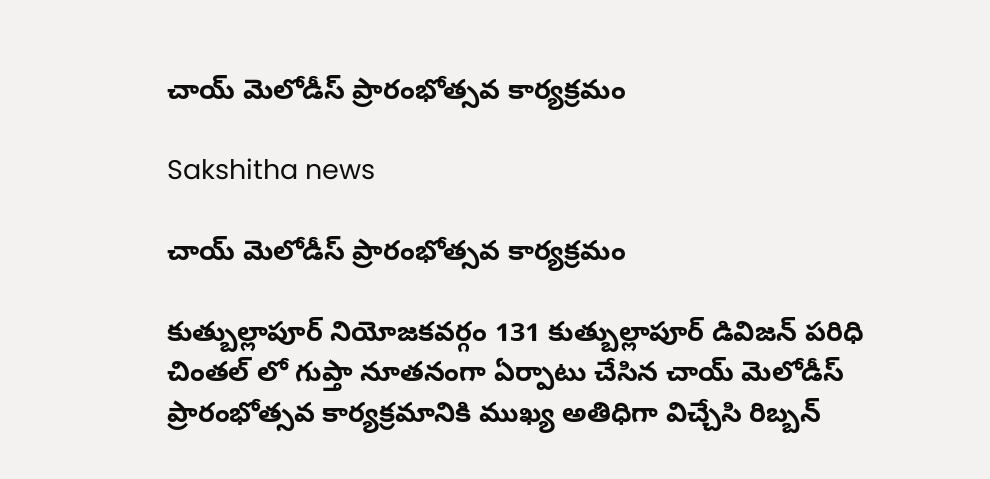చాయ్ మెలోడీస్ ప్రారంభోత్సవ కార్యక్రమం

Sakshitha news

చాయ్ మెలోడీస్ ప్రారంభోత్సవ కార్యక్రమం

కుత్బుల్లాపూర్ నియోజకవర్గం 131 కుత్బుల్లాపూర్ డివిజన్ పరిధి చింతల్ లో గుప్తా నూతనంగా ఏర్పాటు చేసిన చాయ్ మెలోడీస్ ప్రారంభోత్సవ కార్యక్రమానికి ముఖ్య అతిధిగా విచ్చేసి రిబ్బన్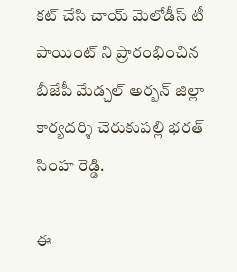కట్ చేసి చాయ్ మెలోడీస్ టీ పాయింట్ ని ప్రారంభించిన బీజేపీ మేడ్చల్ అర్బన్ జిల్లా కార్యదర్శి చెరుకుపల్లి భరత్ సింహ రెడ్డి.

ఈ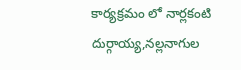కార్యక్రమం లో నార్లకంటి దుర్గాయ్య,నల్లనాగుల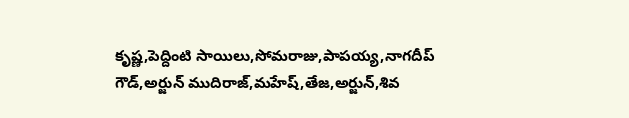కృష్ణ,పెద్దింటి సాయిలు,సోమరాజు,పాపయ్య,నాగదీప్ గౌడ్,అర్జున్ ముదిరాజ్,మహేష్,తేజ,అర్జున్,శివ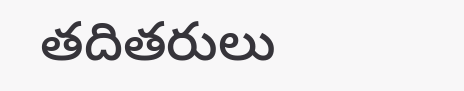తదితరులు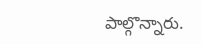పాల్గొన్నారు.